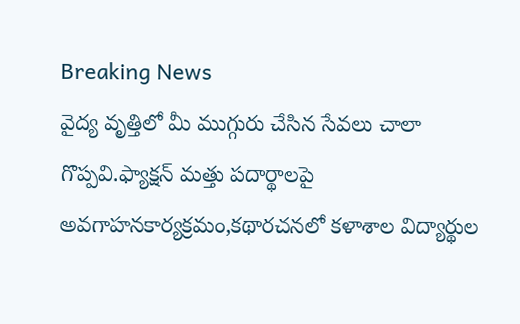Breaking News
వైద్య వృత్తిలో మీ ముగ్గురు చేసిన సేవలు చాలా గొప్పవి.ఫ్యాక్షన్ మత్తు పదార్థాలపై అవగాహనకార్యక్రమం,కథారచనలో కళాశాల విద్యార్థుల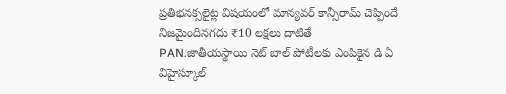ప్రతిభనక్సలైట్ల విషయంలో మాన్యవర్ కాన్సీరామ్ చెప్పిందే నిజమైందినగదు ₹10 లక్షలు దాటితే PAN.జాతీయస్థాయి నెట్ బాల్ పోటీలకు ఎంపికైన డి ఏ విహైస్కూల్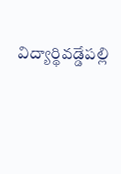విద్యార్థివడ్డేపల్లి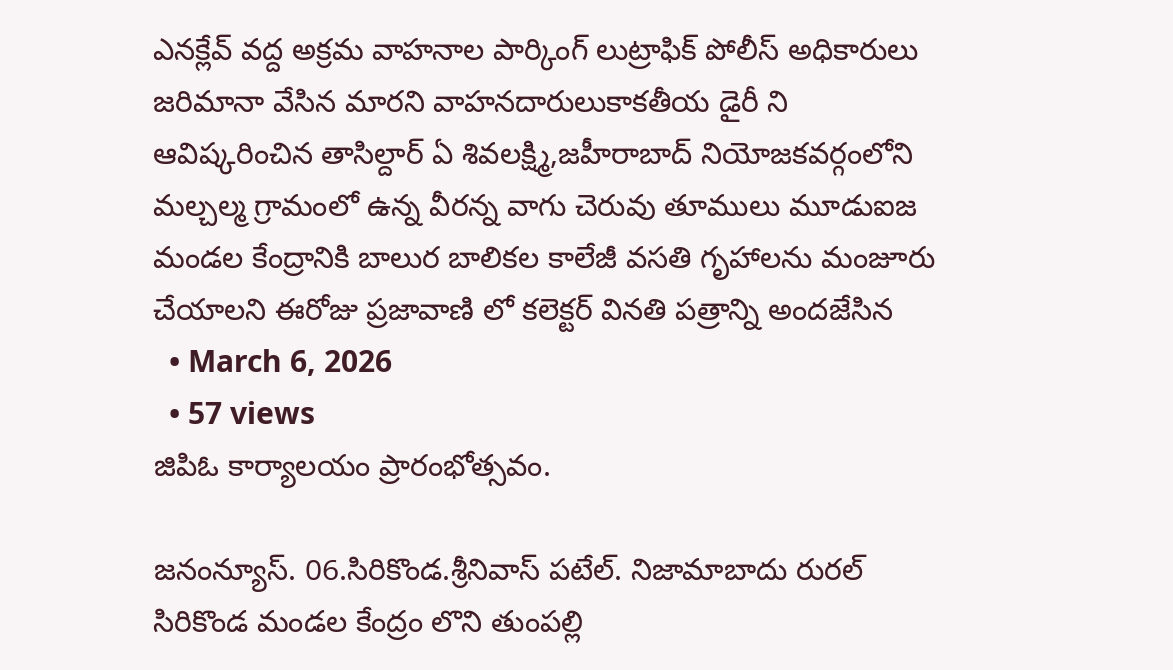ఎనక్లేవ్ వద్ద అక్రమ వాహనాల పార్కింగ్ లుట్రాఫిక్ పోలీస్ అధికారులు జరిమానా వేసిన మారని వాహనదారులుకాకతీయ డైరీ ని ఆవిష్కరించిన తాసిల్దార్ ఏ శివలక్ష్మి,జహీరాబాద్ నియోజకవర్గంలోని మల్చల్మ గ్రామంలో ఉన్న వీరన్న వాగు చెరువు తూములు మూడుఐజ మండల కేంద్రానికి బాలుర బాలికల కాలేజీ వసతి గృహాలను మంజూరు చేయాలని ఈరోజు ప్రజావాణి లో కలెక్టర్ వినతి పత్రాన్ని అందజేసిన
  • March 6, 2026
  • 57 views
జిపిఓ కార్యాలయం ప్రారంభోత్సవం.

జనంన్యూస్. 06.సిరికొండ.శ్రీనివాస్ పటేల్. నిజామాబాదు రురల్ సిరికొండ మండల కేంద్రం లొని తుంపల్లి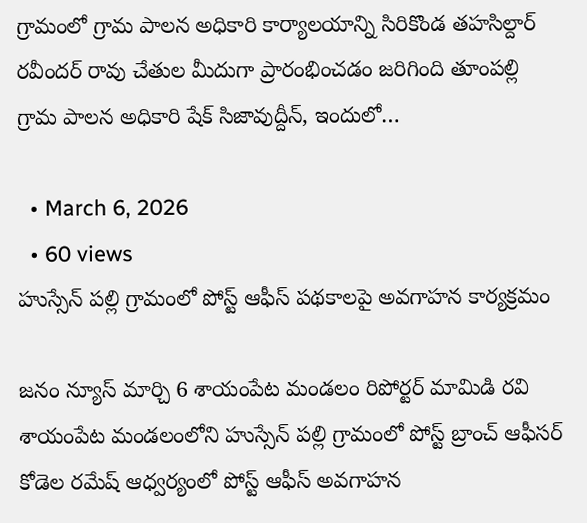గ్రామంలో గ్రామ పాలన అధికారి కార్యాలయాన్ని సిరికొండ తహసిల్దార్ రవీందర్ రావు చేతుల మీదుగా ప్రారంభించడం జరిగింది తూంపల్లి గ్రామ పాలన అధికారి షేక్ సిజావుద్దీన్, ఇందులో…

  • March 6, 2026
  • 60 views
హుస్సేన్ పల్లి గ్రామంలో పోస్ట్ ఆఫీస్ పథకాలపై అవగాహన కార్యక్రమం

జనం న్యూస్ మార్చి 6 శాయంపేట మండలం రిపోర్టర్ మామిడి రవి శాయంపేట మండలంలోని హుస్సేన్ పల్లి గ్రామంలో పోస్ట్ బ్రాంచ్ ఆఫీసర్ కోడెల రమేష్ ఆధ్వర్యంలో పోస్ట్ ఆఫీస్ అవగాహన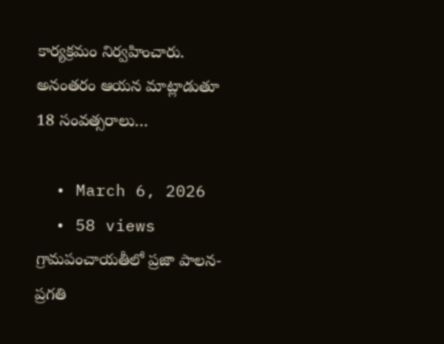కార్యక్రమం నిర్వహించారు. అనంతరం ఆయన మాట్లాడుతూ 18 సంవత్సరాలు…

  • March 6, 2026
  • 58 views
గ్రామపంచాయతీలో ప్రజా పాలన- ప్రగతి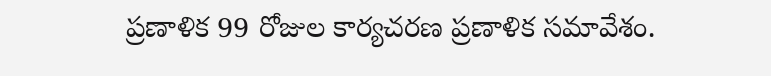ప్రణాళిక 99 రోజుల కార్యచరణ ప్రణాళిక సమావేశం.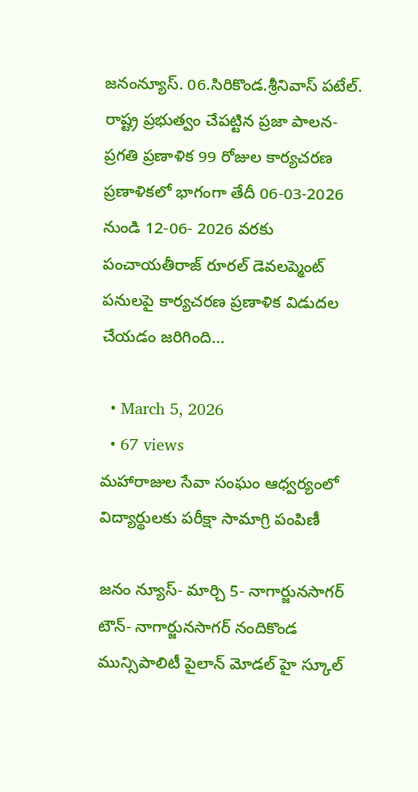జనంన్యూస్. 06.సిరికొండ.శ్రీనివాస్ పటేల్. రాష్ట్ర ప్రభుత్వం చేపట్టిన ప్రజా పాలన- ప్రగతి ప్రణాళిక 99 రోజుల కార్యచరణ ప్రణాళికలో భాగంగా తేదీ 06-03-2026 నుండి 12-06- 2026 వరకు పంచాయతీరాజ్ రూరల్ డెవలప్మెంట్ పనులపై కార్యచరణ ప్రణాళిక విడుదల చేయడం జరిగింది…

  • March 5, 2026
  • 67 views
మహారాజుల సేవా సంఘం ఆధ్వర్యంలో విద్యార్థులకు పరీక్షా సామాగ్రి పంపిణీ

జనం న్యూస్- మార్చి 5- నాగార్జునసాగర్ టౌన్- నాగార్జునసాగర్ నందికొండ మున్సిపాలిటీ పైలాన్ మోడల్ హై స్కూల్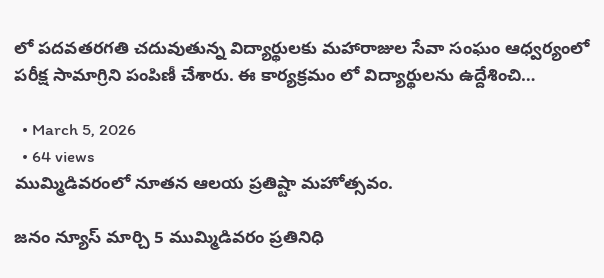లో పదవతరగతి చదువుతున్న విద్యార్థులకు మహారాజుల సేవా సంఘం ఆధ్వర్యంలో పరీక్ష సామాగ్రిని పంపిణీ చేశారు. ఈ కార్యక్రమం లో విద్యార్థులను ఉద్దేశించి…

  • March 5, 2026
  • 64 views
ముమ్మిడివరంలో నూతన ఆలయ ప్రతిష్టా మహోత్సవం.

జనం న్యూస్ మార్చి 5 ముమ్మిడివరం ప్రతినిధి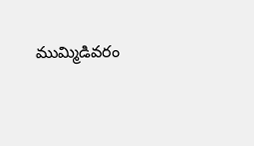ముమ్మిడివరం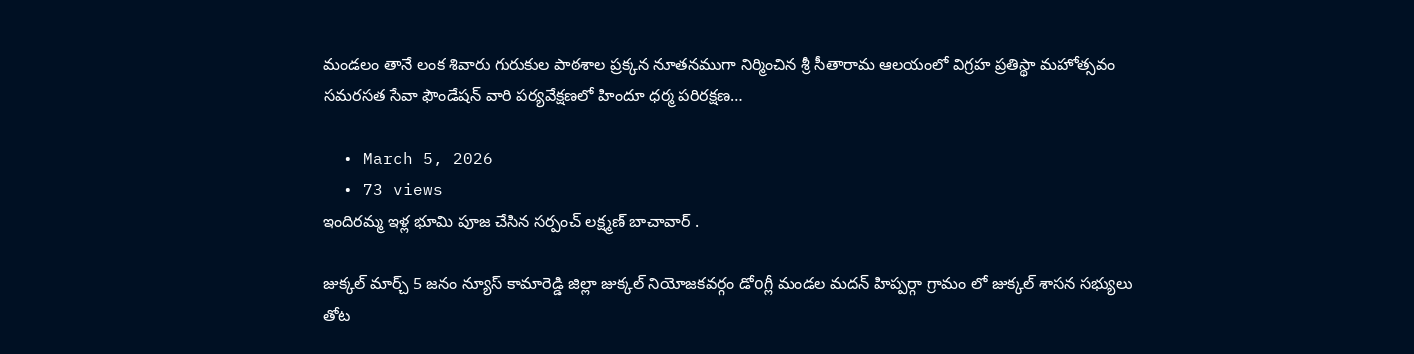మండలం తానే లంక శివారు గురుకుల పాఠశాల ప్రక్కన నూతనముగా నిర్మించిన శ్రీ సీతారామ ఆలయంలో విగ్రహ ప్రతిస్థా మహోత్సవం సమరసత సేవా ఫౌండేషన్ వారి పర్యవేక్షణలో హిందూ ధర్మ పరిరక్షణ…

  • March 5, 2026
  • 73 views
ఇందిరమ్మ ఇళ్ల భూమి పూజ చేసిన సర్పంచ్ లక్ష్మణ్ బాచావార్ .

జుక్కల్ మార్చ్ 5 జనం న్యూస్ కామారెడ్డి జిల్లా జుక్కల్ నియోజకవర్గం డోoగ్లీ మండల మదన్ హిప్పర్గా గ్రామం లో జుక్కల్ శాసన సభ్యులు తోట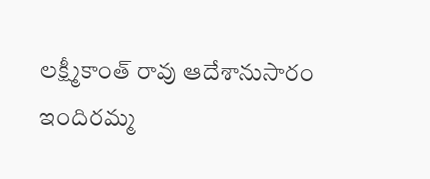లక్ష్మీకాంత్ రావు ఆదేశానుసారం ఇందిరమ్మ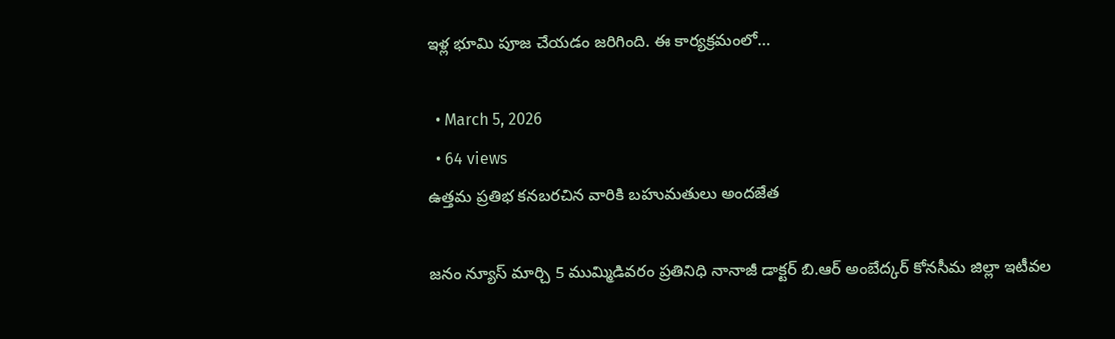ఇళ్ల భూమి పూజ చేయడం జరిగింది. ఈ కార్యక్రమంలో…

  • March 5, 2026
  • 64 views
ఉత్తమ ప్రతిభ కనబరచిన వారికి బహుమతులు అందజేత

జనం న్యూస్ మార్చి 5 ముమ్మిడివరం ప్రతినిధి నానాజీ డాక్టర్ బి.ఆర్ అంబేద్కర్ కోనసీమ జిల్లా ఇటీవల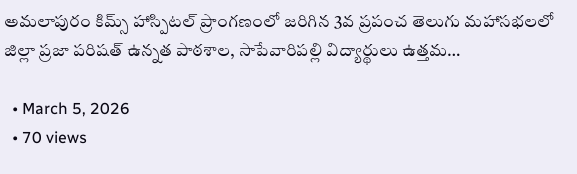అమలాపురం కిమ్స్ హాస్పిటల్ ప్రాంగణంలో జరిగిన 3వ ప్రపంచ తెలుగు మహాసభలలో జిల్లా ప్రజా పరిషత్ ఉన్నత పాఠశాల, సాపేవారిపల్లి విద్యార్థులు ఉత్తమ…

  • March 5, 2026
  • 70 views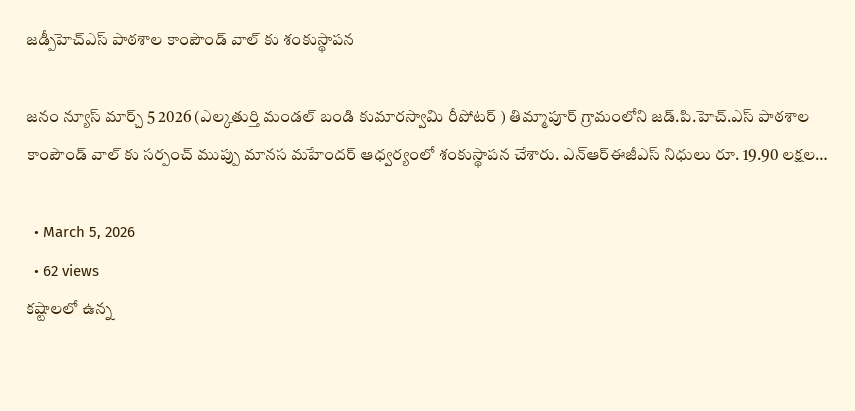జడ్పీహెచ్ఎస్ పాఠశాల కాంపౌండ్ వాల్ కు శంకుస్థాపన

జనం న్యూస్ మార్చ్ 5 2026 (ఎల్కతుర్తి మండల్ బండి కుమారస్వామి రీపోటర్ ) తిమ్మాపూర్ గ్రామంలోని జడ్.పి.హెచ్.ఎస్ పాఠశాల కాంపౌండ్ వాల్ కు సర్పంచ్ ముప్పు మానస మహేందర్ ఆధ్వర్యంలో శంకుస్థాపన చేశారు. ఎన్ఆర్ఈజీఎస్ నిధులు రూ. 19.90 లక్షల…

  • March 5, 2026
  • 62 views
కష్టాలలో ఉన్న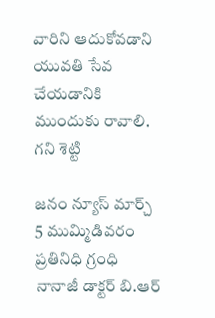వారిని ఆదుకోవడాని యువతి సేవ చేయడానికి ముందుకు రావాలి. గని శెట్టి

జనం న్యూస్ మార్చ్ 5 ముమ్మిడివరం ప్రతినిధి గ్రంధి నానాజీ డాక్టర్ బి.ఆర్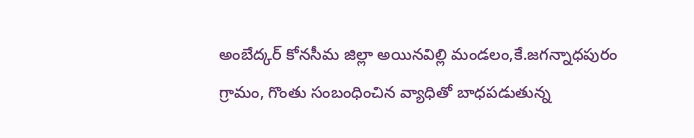అంబేద్కర్ కోనసీమ జిల్లా అయినవిల్లి మండలం,కే.జగన్నాధపురం గ్రామం, గొంతు సంబంధించిన వ్యాధితో బాధపడుతున్న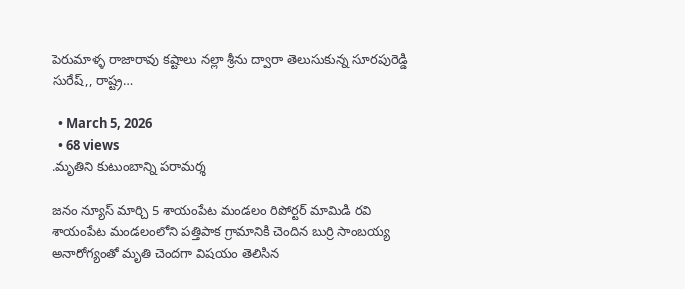పెరుమాళ్ళ రాజారావు కష్టాలు నల్లా శ్రీను ద్వారా తెలుసుకున్న సూరపురెడ్డి సురేష్,, రాష్ట్ర…

  • March 5, 2026
  • 68 views
.మృతిని కుటుంబాన్ని పరామర్శ

జనం న్యూస్ మార్చి 5 శాయంపేట మండలం రిపోర్టర్ మామిడి రవి శాయంపేట మండలంలోని పత్తిపాక గ్రామానికి చెందిన బుర్రి సాంబయ్య అనారోగ్యంతో మృతి చెందగా విషయం తెలిసిన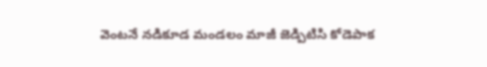వెంటనే నడికూడ మండలం మాజీ జెడ్పిటిసి కోడెపాక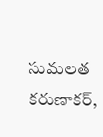సుమలత కరుణాకర్,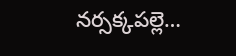నర్సక్కపల్లె…